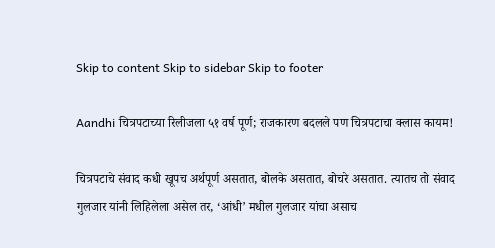Skip to content Skip to sidebar Skip to footer

Aandhi चित्रपटाच्या रिलीजला ५१ वर्ष पूर्ण; राजकारण बदलले पण चित्रपटाचा क्लास कायम!

चित्रपटाचे संवाद कधी खूपच अर्थपूर्ण असतात, बोलके असतात, बोचरे असतात. त्यातच तो संवाद गुलजार यांनी लिहिलेला असेल तर, ‘आंधी’ मधील गुलजार यांचा असाच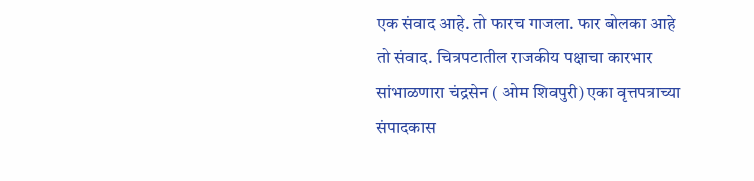एक संवाद आहे. तो फारच गाजला. फार बोलका आहे तो संवाद. चित्रपटातील राजकीय पक्षाचा कारभार सांभाळणारा चंद्रसेन ( ओम शिवपुरी) एका वृत्तपत्राच्या संपादकास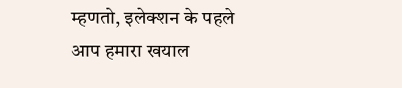म्हणतो, इलेक्शन के पहले आप हमारा खयाल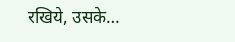रखिये, उसके…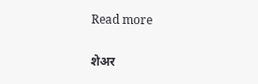Read more

शेअर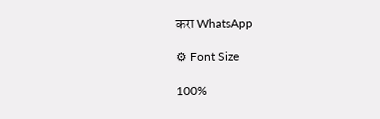करा WhatsApp

⚙ Font Size

100%